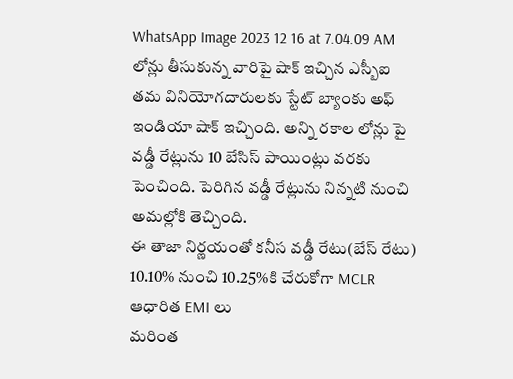WhatsApp Image 2023 12 16 at 7.04.09 AM
లోన్లు తీసుకున్న వారిపై షాక్ ఇచ్చిన ఎస్బీఐ
తమ వినియోగదారులకు స్టేట్ బ్యాంకు అఫ్ ఇండియా షాక్ ఇచ్చింది. అన్ని రకాల లోన్లు పై వడ్డీ రేట్లును 10 బేసిస్ పాయింట్లు వరకు పెంచింది. పెరిగిన వడ్డీ రేట్లును నిన్నటి నుంచి అమల్లోకి తెచ్చింది.
ఈ తాజా నిర్ణయంతో కనీస వడ్డీ రేటు(బేస్ రేటు) 10.10% నుంచి 10.25%కి చేరుకోగా MCLR ఆధారిత EMI లు
మరింత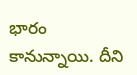భారం కానున్నాయి. దీని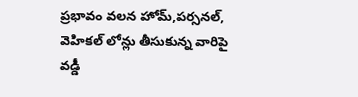ప్రభావం వలన హోమ్,పర్సనల్, వెహికల్ లోన్లు తీసుకున్న వారిపై వడ్డీ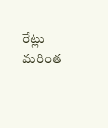రేట్లు మరింత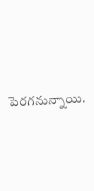పెరగనున్నాయి.